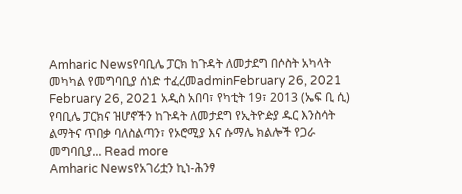Amharic Newsየባቢሌ ፓርክ ከጉዳት ለመታደግ በሶስት አካላት መካካል የመግባቢያ ሰነድ ተፈረመadminFebruary 26, 2021 February 26, 2021 አዲስ አበባ፣ የካቲት 19፣ 2013 (ኤፍ ቢ ሲ) የባቢሌ ፓርክና ዝሆኖችን ከጉዳት ለመታደግ የኢትዮዽያ ዱር እንስሳት ልማትና ጥበቃ ባለስልጣን፣ የኦሮሚያ እና ሱማሌ ክልሎች የጋራ መግባቢያ... Read more
Amharic Newsየአገሪቷን ኪነ-ሕንፃ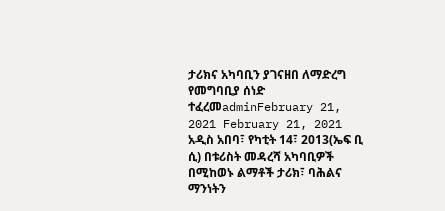ታሪክና አካባቢን ያገናዘበ ለማድረግ የመግባቢያ ሰነድ ተፈረመadminFebruary 21, 2021 February 21, 2021 አዲስ አበባ፣ የካቲት 14፣ 2013(ኤፍ ቢ ሲ) በቱሪስት መዳረሻ አካባቢዎች በሚከወኑ ልማቶች ታሪክ፣ ባሕልና ማንነትን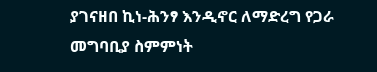ያገናዘበ ኪነ-ሕንፃ እንዲኖር ለማድረግ የጋራ መግባቢያ ስምምነት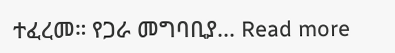ተፈረመ። የጋራ መግባቢያ... Read more